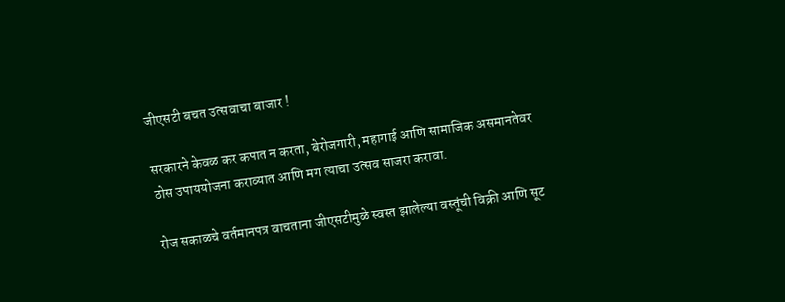जीएसटी बचत उत्सवाचा बाजार !

सरकारने केवळ कर कपात न करता, बेरोजगारी, महागाई आणि सामाजिक असमानतेवर ठोस उपाययोजना कराव्यात आणि मग त्याचा उत्सव साजरा करावा.

रोज सकाळचे वर्तमानपत्र वाचताना जीएसटीमुळे स्वस्त झालेल्या वस्तूंची विक्री आणि सूट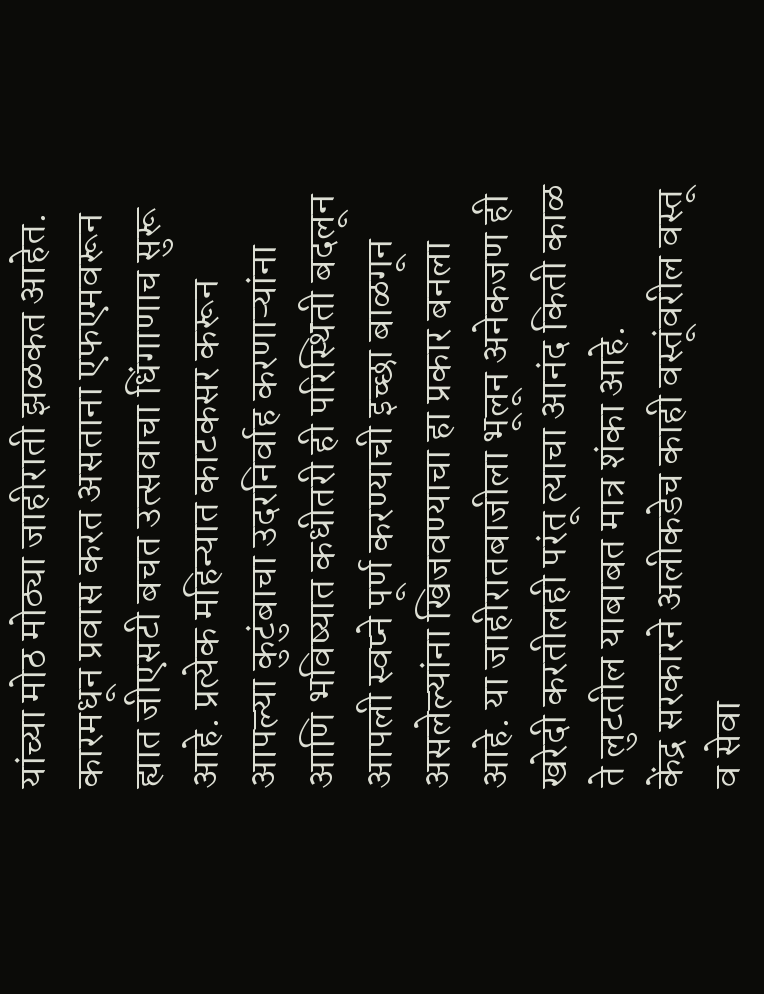यांच्या मोठ मोठ्या जाहीराती झळकत आहेत. कारमधून प्रवास करत असताना एफएमवरून ह्यात जीएसटी बचत उत्सवाचा धिंगाणाच सुरू आहे. प्रत्येक महिन्यात काटकसर करून आपल्या कुटुंबाचा उदरनिर्वाह करणाऱ्यांना आणि भविष्यात कधीतरी ही परिस्थिती बदलून आपली स्वप्ने पूर्ण करण्याची इच्छा बाळगून असलेल्यांना खिजवण्याचा हा प्रकार बनला आहे. या जाहीरातबाजीला भूलून अनेकजण ही खरेदी करतीलही परंतू त्याचा आनंद किती काळ ते लुटतील याबाबत मात्र शंका आहे.
केंद्र सरकारने अलीकडेच काही वस्तूंवरील वस्तू व सेवा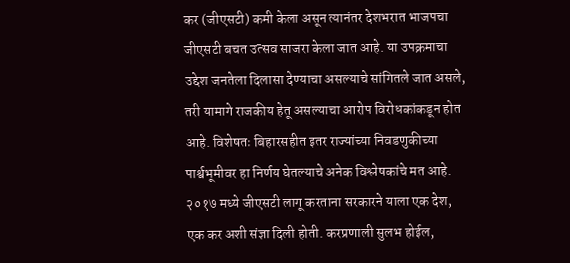कर (जीएसटी) कमी केला असून त्यानंतर देशभरात भाजपचा जीएसटी बचत उत्सव साजरा केला जात आहे. या उपक्रमाचा उद्देश जनतेला दिलासा देण्याचा असल्याचे सांगितले जात असले, तरी यामागे राजकीय हेतू असल्याचा आरोप विरोधकांकडून होत आहे. विशेषतः बिहारसहीत इतर राज्यांच्या निवडणुकीच्या पार्श्वभूमीवर हा निर्णय घेतल्याचे अनेक विश्लेषकांचे मत आहे.
२०१७ मध्ये जीएसटी लागू करताना सरकारने याला एक देश, एक कर अशी संज्ञा दिली होती. करप्रणाली सुलभ होईल,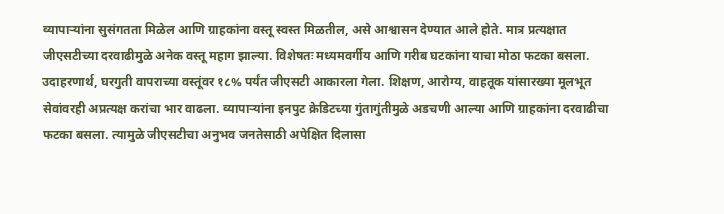व्यापाऱ्यांना सुसंगतता मिळेल आणि ग्राहकांना वस्तू स्वस्त मिळतील, असे आश्वासन देण्यात आले होते. मात्र प्रत्यक्षात जीएसटीच्या दरवाढीमुळे अनेक वस्तू महाग झाल्या. विशेषतः मध्यमवर्गीय आणि गरीब घटकांना याचा मोठा फटका बसला.
उदाहरणार्थ, घरगुती वापराच्या वस्तूंवर १८% पर्यंत जीएसटी आकारला गेला. शिक्षण, आरोग्य, वाहतूक यांसारख्या मूलभूत सेवांवरही अप्रत्यक्ष करांचा भार वाढला. व्यापाऱ्यांना इनपुट क्रेडिटच्या गुंतागुंतीमुळे अडचणी आल्या आणि ग्राहकांना दरवाढीचा फटका बसला. त्यामुळे जीएसटीचा अनुभव जनतेसाठी अपेक्षित दिलासा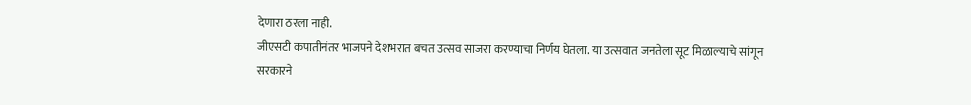देणारा ठरला नाही.
जीएसटी कपातीनंतर भाजपने देशभरात बचत उत्सव साजरा करण्याचा निर्णय घेतला. या उत्सवात जनतेला सूट मिळाल्याचे सांगून सरकारने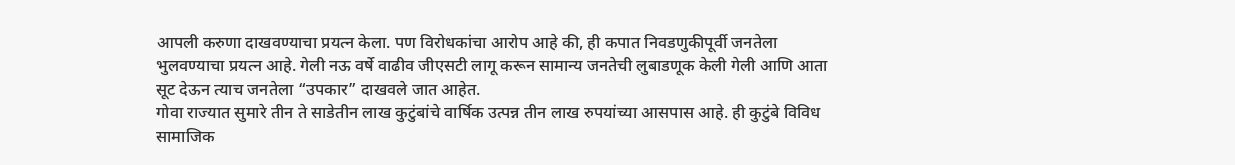आपली करुणा दाखवण्याचा प्रयत्न केला. पण विरोधकांचा आरोप आहे की, ही कपात निवडणुकीपूर्वी जनतेला भुलवण्याचा प्रयत्न आहे. गेली नऊ वर्षे वाढीव जीएसटी लागू करून सामान्य जनतेची लुबाडणूक केली गेली आणि आता सूट देऊन त्याच जनतेला “उपकार” दाखवले जात आहेत.
गोवा राज्यात सुमारे तीन ते साडेतीन लाख कुटुंबांचे वार्षिक उत्पन्न तीन लाख रुपयांच्या आसपास आहे. ही कुटुंबे विविध सामाजिक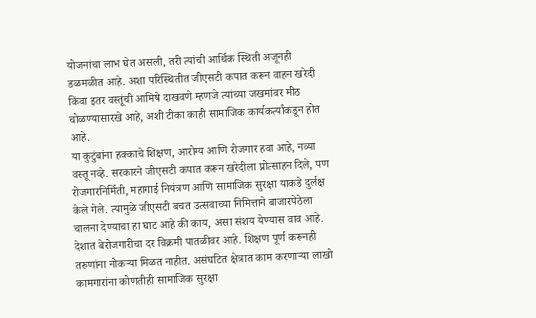योजनांचा लाभ घेत असली, तरी त्यांची आर्थिक स्थिती अजूनही डळमळीत आहे. अशा परिस्थितीत जीएसटी कपात करून वाहन खरेदी किंवा इतर वस्तूंची आमिषे दाखवणे म्हणजे त्यांच्या जखमांवर मीठ चोळण्यासारखे आहे, अशी टीका काही सामाजिक कार्यकर्त्यांकडून होत आहे.
या कुटुंबांना हक्काचे शिक्षण, आरोग्य आणि रोजगार हवा आहे, नव्या वस्तू नव्हे. सरकारने जीएसटी कपात करून खरेदीला प्रोत्साहन दिले, पण रोजगारनिर्मिती, महागाई नियंत्रण आणि सामाजिक सुरक्षा याकडे दुर्लक्ष केले गेले. त्यामुळे जीएसटी बचत उत्सवाच्या निमित्ताने बाजारपेठेला चालना देण्याचा हा घाट आहे की काय, असा संशय येण्यास वाव आहे. देशात बेरोजगारीचा दर विक्रमी पातळीवर आहे. शिक्षण पूर्ण करूनही तरुणांना नोकऱ्या मिळत नाहीत. असंघटित क्षेत्रात काम करणाऱ्या लाखो कामगारांना कोणतीही सामाजिक सुरक्षा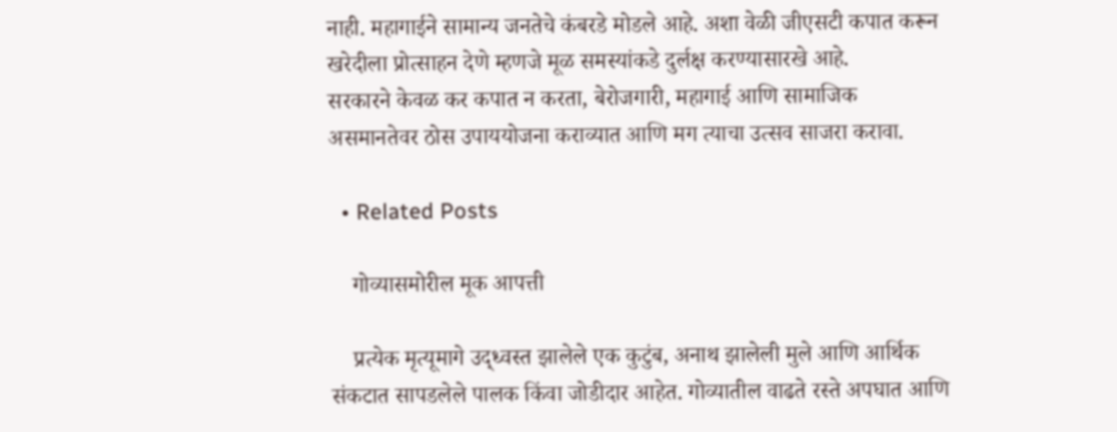नाही. महागाईने सामान्य जनतेचे कंबरडे मोडले आहे. अशा वेळी जीएसटी कपात करून खरेदीला प्रोत्साहन देणे म्हणजे मूळ समस्यांकडे दुर्लक्ष करण्यासारखे आहे.
सरकारने केवळ कर कपात न करता, बेरोजगारी, महागाई आणि सामाजिक असमानतेवर ठोस उपाययोजना कराव्यात आणि मग त्याचा उत्सव साजरा करावा.

  • Related Posts

    गोव्यासमोरील मूक आपत्ती

    प्रत्येक मृत्यूमागे उद्ध्वस्त झालेले एक कुटुंब, अनाथ झालेली मुले आणि आर्थिक संकटात सापडलेले पालक किंवा जोडीदार आहेत. गोव्यातील वाढते रस्ते अपघात आणि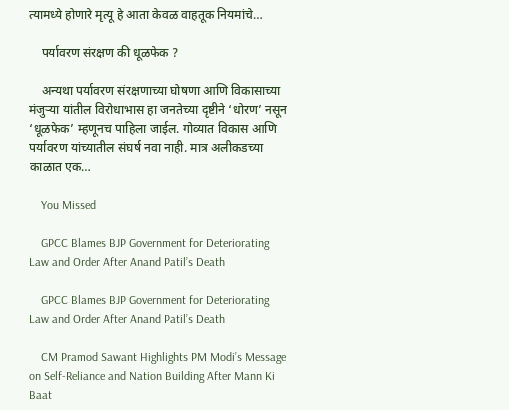त्यामध्ये होणारे मृत्यू हे आता केवळ वाहतूक नियमांचे…

    पर्यावरण संरक्षण की धूळफेक ?

    अन्यथा पर्यावरण संरक्षणाच्या घोषणा आणि विकासाच्या मंजुऱ्या यांतील विरोधाभास हा जनतेच्या दृष्टीने ‘धोरण’ नसून ‘धूळफेक’ म्हणूनच पाहिला जाईल. गोव्यात विकास आणि पर्यावरण यांच्यातील संघर्ष नवा नाही. मात्र अलीकडच्या काळात एक…

    You Missed

    GPCC Blames BJP Government for Deteriorating Law and Order After Anand Patil’s Death

    GPCC Blames BJP Government for Deteriorating Law and Order After Anand Patil’s Death

    CM Pramod Sawant Highlights PM Modi’s Message on Self-Reliance and Nation Building After Mann Ki Baat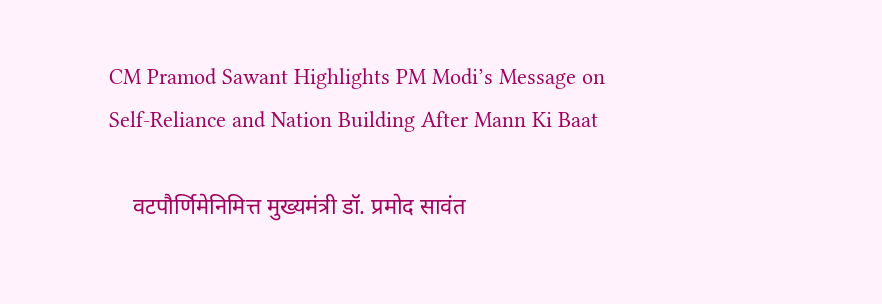CM Pramod Sawant Highlights PM Modi’s Message on Self-Reliance and Nation Building After Mann Ki Baat

    वटपौर्णिमेनिमित्त मुख्यमंत्री डॉ. प्रमोद सावंत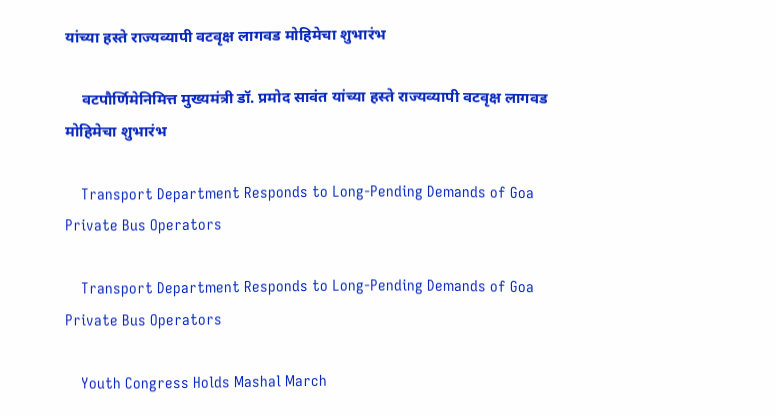यांच्या हस्ते राज्यव्यापी वटवृक्ष लागवड मोहिमेचा शुभारंभ

    वटपौर्णिमेनिमित्त मुख्यमंत्री डॉ. प्रमोद सावंत यांच्या हस्ते राज्यव्यापी वटवृक्ष लागवड मोहिमेचा शुभारंभ

    Transport Department Responds to Long-Pending Demands of Goa Private Bus Operators

    Transport Department Responds to Long-Pending Demands of Goa Private Bus Operators

    Youth Congress Holds Mashal March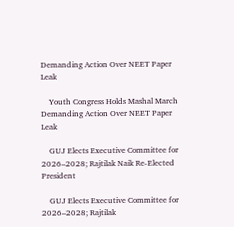Demanding Action Over NEET Paper Leak

    Youth Congress Holds Mashal March Demanding Action Over NEET Paper Leak

    GUJ Elects Executive Committee for 2026–2028; Rajtilak Naik Re-Elected President

    GUJ Elects Executive Committee for 2026–2028; Rajtilak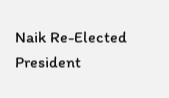Naik Re-Elected President